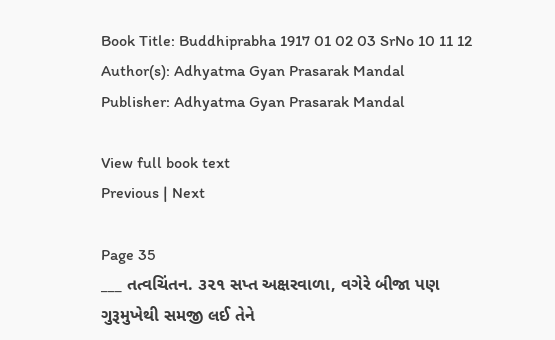Book Title: Buddhiprabha 1917 01 02 03 SrNo 10 11 12
Author(s): Adhyatma Gyan Prasarak Mandal
Publisher: Adhyatma Gyan Prasarak Mandal

View full book text
Previous | Next

Page 35
___ તત્વચિંતન. ૩૨૧ સપ્ત અક્ષરવાળા, વગેરે બીજા પણ ગુરૂમુખેથી સમજી લઈ તેને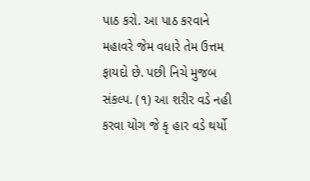પાઠ કરો. આ પાઠ કરવાને મહાવરે જેમ વધારે તેમ ઉત્તમ ફાયદો છે. પછી નિચે મુજબ સંકલ્પ. (૧) આ શરીર વડે નહી કરવા યોગ જે કૃ હાર વડે થર્યો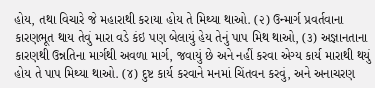હોય, તથા વિચારે જે મહારાથી કરાયા હોય તે મિથ્યા થાઓ. (૨) ઉન્માર્ગ પ્રવર્તવાના કારણભૂત થાય તેવું મારા વડે કંઇ પણ બેલાયું હેય તેનું પાપ મિથ થાઓ, (૩) અજ્ઞાનતાના કારણથી ઉન્નતિના માર્ગથી અવળા માર્ગ, જવાયું છે અને નહીં કરવા એગ્ય કાર્ય મારાથી થયું હોય તે પાપ મિથ્યા થાઓ. (૪) દુષ્ટ કાર્ય કરવાને મનમાં ચિંતવન કરવું, અને અનાચરણ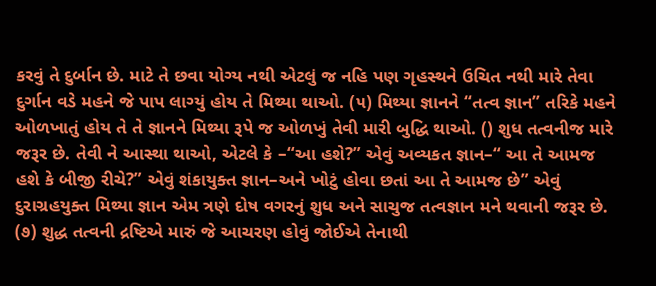કરવું તે દુર્બાન છે. માટે તે છવા યોગ્ય નથી એટલું જ નહિ પણ ગૃહસ્થને ઉચિત નથી મારે તેવા દુર્ગાન વડે મહને જે પાપ લાગ્યું હોય તે મિથ્યા થાઓ. (૫) મિથ્યા જ્ઞાનને “તત્વ જ્ઞાન” તરિકે મહને ઓળખાતું હોય તે તે જ્ઞાનને મિથ્યા રૂપે જ ઓળખું તેવી મારી બુદ્ધિ થાઓ. () શુધ તત્વનીજ મારે જરૂર છે. તેવી ને આસ્થા થાઓ, એટલે કે –“આ હશે?” એવું અવ્યકત જ્ઞાન–“ આ તે આમજ હશે કે બીજી રીચે?” એવું શંકાયુક્ત જ્ઞાન–અને ખોટું હોવા છતાં આ તે આમજ છે” એવું દુરાગ્રહયુક્ત મિથ્યા જ્ઞાન એમ ત્રણે દોષ વગરનું શુધ અને સાચુજ તત્વજ્ઞાન મને થવાની જરૂર છે. (૭) શુદ્ધ તત્વની દ્રષ્ટિએ મારું જે આચરણ હોવું જોઈએ તેનાથી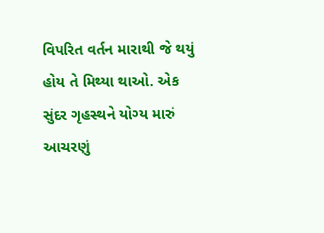વિપરિત વર્તન મારાથી જે થયું હોય તે મિથ્યા થાઓ. એક સુંદર ગૃહસ્થને યોગ્ય મારું આચરણું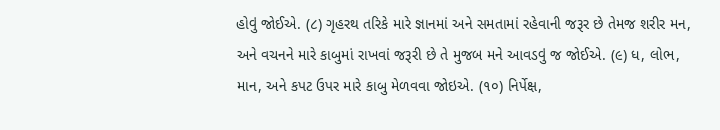હોવું જોઈએ. (૮) ગૃહરથ તરિકે મારે જ્ઞાનમાં અને સમતામાં રહેવાની જરૂર છે તેમજ શરીર મન, અને વચનને મારે કાબુમાં રાખવાં જરૂરી છે તે મુજબ મને આવડવું જ જોઈએ. (૯) ધ, લોભ, માન, અને કપટ ઉપર મારે કાબુ મેળવવા જોઇએ. (૧૦) નિર્પેક્ષ,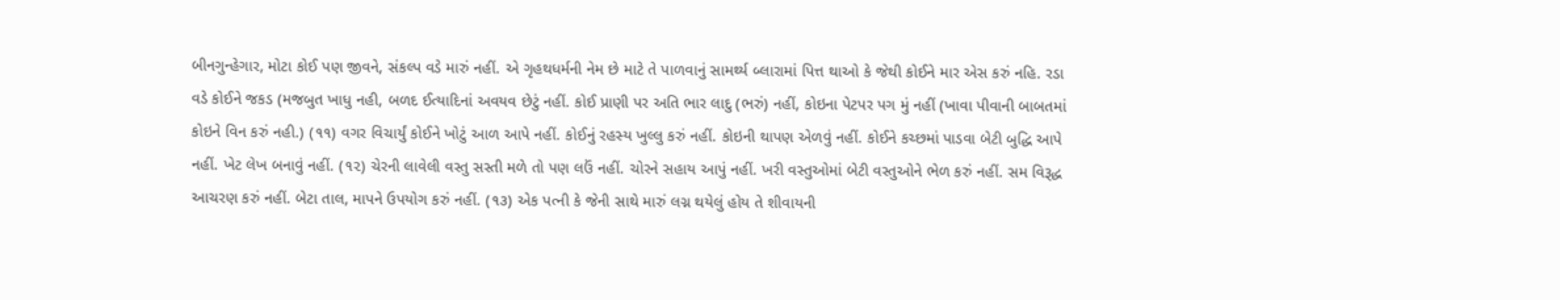બીનગુન્હેગાર, મોટા કોઈ પણ જીવને, સંકલ્પ વડે મારું નહીં. એ ગૃહથધર્મની નેમ છે માટે તે પાળવાનું સામર્થ્ય બ્લારામાં પિત્ત થાઓ કે જેથી કોઈને માર એસ કરું નહિ. રડા વડે કોઈને જકડ (મજબુત ખાધુ નહી, બળદ ઈત્યાદિનાં અવયવ છેટું નહીં. કોઈ પ્રાણી પર અતિ ભાર લાદુ (ભરું) નહીં, કોઇના પેટપર પગ મું નહીં (ખાવા પીવાની બાબતમાં કોઇને વિન કરું નહી.) (૧૧) વગર વિચાર્યું કોઈને ખોટું આળ આપે નહીં. કોઈનું રહસ્ય ખુલ્લુ કરું નહીં. કોઇની થાપણ એળવું નહીં. કોઈને કચ્છમાં પાડવા બેટી બુદ્ધિ આપે નહીં. ખેટ લેખ બનાવું નહીં. (૧૨) ચેરની લાવેલી વસ્તુ સસ્તી મળે તો પણ લઉં નહીં. ચોરને સહાય આપું નહીં. ખરી વસ્તુઓમાં બેટી વસ્તુઓને ભેળ કરું નહીં. સમ વિરૂદ્ધ આચરણ કરું નહીં. બેટા તાલ, માપને ઉપયોગ કરું નહીં. (૧૩) એક પત્ની કે જેની સાથે મારું લગ્ન થયેલું હોય તે શીવાયની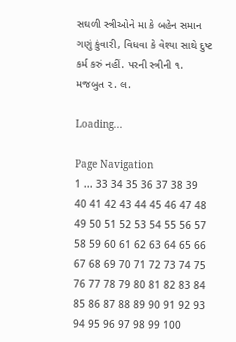સઘળી સ્ત્રીઓને મા કે બહેન સમાન ગણું કુંવારી, વિધવા કે વેશ્યા સાથે દુષ્ટ કર્મ કરું નહીં. પરની સ્ત્રીની ૧. મજબુત ૨. લ.

Loading...

Page Navigation
1 ... 33 34 35 36 37 38 39 40 41 42 43 44 45 46 47 48 49 50 51 52 53 54 55 56 57 58 59 60 61 62 63 64 65 66 67 68 69 70 71 72 73 74 75 76 77 78 79 80 81 82 83 84 85 86 87 88 89 90 91 92 93 94 95 96 97 98 99 100